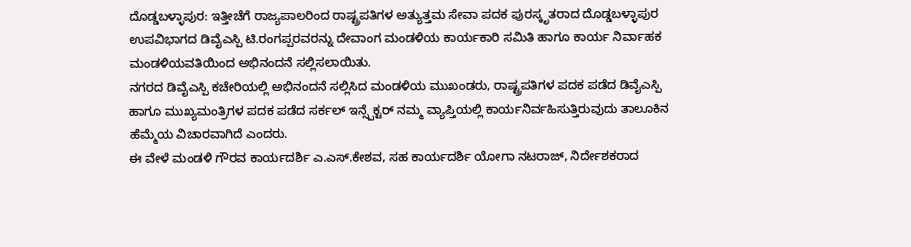ದೊಡ್ಡಬಳ್ಳಾಪುರ: ಇತ್ತೀಚೆಗೆ ರಾಜ್ಯಪಾಲರಿಂದ ರಾಷ್ಟ್ರಪತಿಗಳ ಅತ್ಯುತ್ತಮ ಸೇವಾ ಪದಕ ಪುರಸ್ಕೃತರಾದ ದೊಡ್ಡಬಳ್ಳಾಪುರ ಉಪವಿಭಾಗದ ಡಿವೈಎಸ್ಪಿ ಟಿ.ರಂಗಪ್ಪರವರನ್ನು ದೇವಾಂಗ ಮಂಡಳಿಯ ಕಾರ್ಯಕಾರಿ ಸಮಿತಿ ಹಾಗೂ ಕಾರ್ಯ ನಿರ್ವಾಹಕ ಮಂಡಳಿಯವತಿಯಿಂದ ಅಭಿನಂದನೆ ಸಲ್ಲಿಸಲಾಯಿತು.
ನಗರದ ಡಿವೈಎಸ್ಪಿ ಕಚೇರಿಯಲ್ಲಿ ಅಭಿನಂದನೆ ಸಲ್ಲಿಸಿದ ಮಂಡಳಿಯ ಮುಖಂಡರು, ರಾಷ್ಟ್ರಪತಿಗಳ ಪದಕ ಪಡೆದ ಡಿವೈಎಸ್ಪಿ ಹಾಗೂ ಮುಖ್ಯಮಂತ್ರಿಗಳ ಪದಕ ಪಡೆದ ಸರ್ಕಲ್ ಇನ್ಸ್ಪೆಕ್ಟರ್ ನಮ್ಮ ವ್ಯಾಪ್ತಿಯಲ್ಲಿ ಕಾರ್ಯನಿರ್ವಹಿಸುತ್ತಿರುವುದು ತಾಲೂಕಿನ ಹೆಮ್ಮೆಯ ವಿಚಾರವಾಗಿದೆ ಎಂದರು.
ಈ ವೇಳೆ ಮಂಡಳಿ ಗೌರವ ಕಾರ್ಯದರ್ಶಿ ಎ.ಎಸ್.ಕೇಶವ, ಸಹ ಕಾರ್ಯದರ್ಶಿ ಯೋಗಾ ನಟರಾಜ್, ನಿರ್ದೇಶಕರಾದ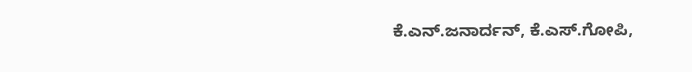ಕೆ.ಎನ್.ಜನಾರ್ದನ್, ಕೆ.ಎಸ್.ಗೋಪಿ,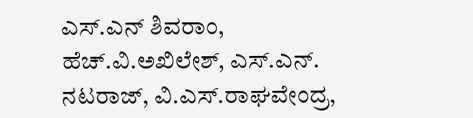ಎಸ್.ಎನ್ ಶಿವರಾಂ, ಹೆಚ್.ವಿ.ಅಖಿಲೇಶ್, ಎಸ್.ಎನ್. ನಟರಾಜ್, ವಿ.ಎಸ್.ರಾಘವೇಂದ್ರ,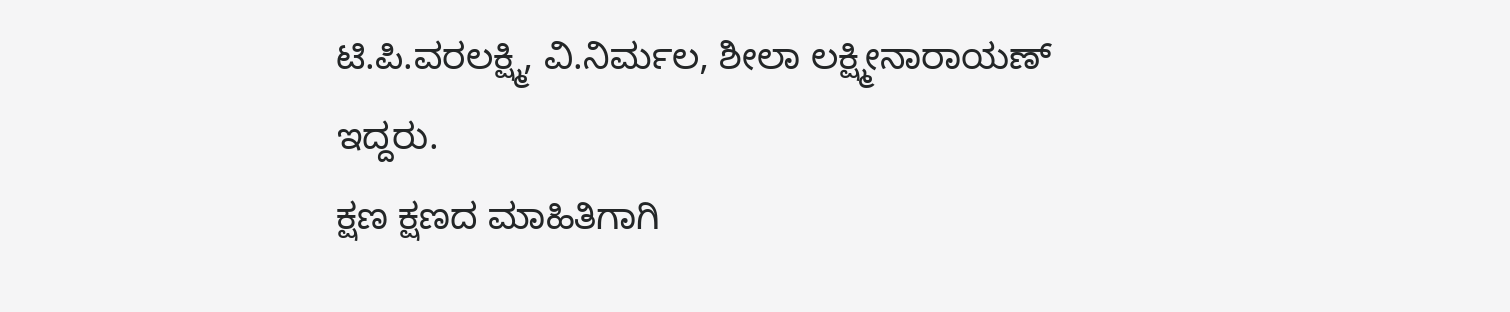ಟಿ.ಪಿ.ವರಲಕ್ಷ್ಮಿ, ವಿ.ನಿರ್ಮಲ, ಶೀಲಾ ಲಕ್ಷ್ಮೀನಾರಾಯಣ್ ಇದ್ದರು.
ಕ್ಷಣ ಕ್ಷಣದ ಮಾಹಿತಿಗಾಗಿ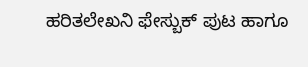ಹರಿತಲೇಖನಿ ಫೇಸ್ಬುಕ್ ಪುಟ ಹಾಗೂ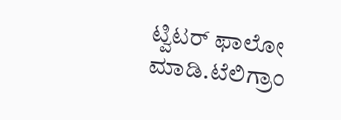ಟ್ವಿಟರ್ ಫಾಲೋ ಮಾಡಿ.ಟೆಲಿಗ್ರಾಂ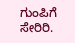ಗುಂಪಿಗೆ ಸೇರಿರಿ.